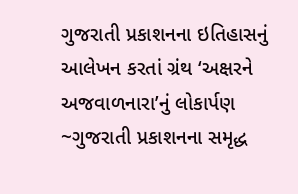ગુજરાતી પ્રકાશનના ઇતિહાસનું આલેખન કરતાં ગ્રંથ ‘અક્ષરને અજવાળનારા’નું લોકાર્પણ
~ગુજરાતી પ્રકાશનના સમૃદ્ધ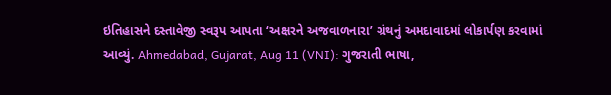ઇતિહાસને દસ્તાવેજી સ્વરૂપ આપતા ‘અક્ષરને અજવાળનારા’ ગ્રંથનું અમદાવાદમાં લોકાર્પણ કરવામાં આવ્યું. Ahmedabad, Gujarat, Aug 11 (VNI): ગુજરાતી ભાષા,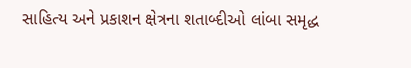સાહિત્ય અને પ્રકાશન ક્ષેત્રના શતાબ્દીઓ લાંબા સમૃદ્ધ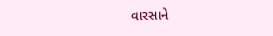વારસાને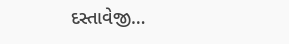દસ્તાવેજી…